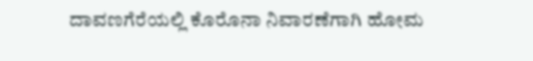ದಾವಣಗೆರೆಯಲ್ಲಿ ಕೊರೊನಾ ನಿವಾರಣೆಗಾಗಿ ಹೋಮ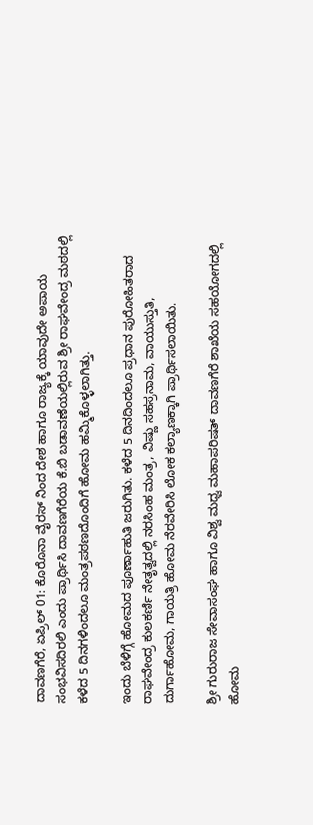ದಾವಣಗೆರೆ, ಏಪ್ರಿಲ್ 01: ಕೊರೊನಾ ವೈರಸ್ ನಿಂದ ದೇಶ ಹಾಗೂ ರಾಜ್ಯಕ್ಕೆ ಯಾವುದೇ ಅಪಾಯ ಸಂಭವಿಸದಿರಲಿ ಎಂದು ಪ್ರಾರ್ಥಿಸಿ ದಾವಣಗೆರೆಯ ಕೆ.ಬಿ ಬಡಾವಣೆಯಲ್ಲಿರುವ ಶ್ರೀ ರಾಘವೇಂದ್ರ ಮಠದಲ್ಲಿ ಕಳೆದ 5 ದಿನಗಳಿಂದಲೂ ಮಂತ್ರಪಠಣದೊಂದಿಗೆ ಹೋಮ ಹಮ್ಮಿಕೊಳ್ಳಲಾಗಿತ್ತು.

ಇಂದು ಬೆಳಿಗ್ಗೆ ಹೋಮದ ಪೂರ್ಣಾಹುತಿ ಜರುಗಿತು. ಕಳೆದ 5 ದಿನದಿಂದಲೂ ಪ್ರಧಾನ ಪುರೋಹಿತರಾದ ರಾಘವೇಂದ್ರ ಕುಲಕರ್ಣಿ ನೇತೃತ್ವದಲ್ಲಿ ನರಸಿಂಹ ಮಂತ್ರ, ವಿಷ್ಣು ಸಹಸ್ರನಾಮ, ವಾಯುಸ್ತುತಿ, ದುರ್ಗಾಹೋಮ, ಗಾಯತ್ರಿ ಹೋಮ ನೆರವೇರಿಸಿ ಲೋಕ ಕಲ್ಯಾಣಕ್ಕಾಗಿ ಪ್ರಾರ್ಥಿಸಲಾಯಿತು.

ಶ್ರೀ ಗುರುರಾಜ ಸೇವಾಸಂಘ ಹಾಗೂ ವಿಶ್ವ ಮಧ್ವ ಮಹಾಪರಿಷತ್ ದಾವಣಗೆರೆ ಶಾಖೆಯ ಸಹಯೋಗದಲ್ಲಿ ಹೋಮ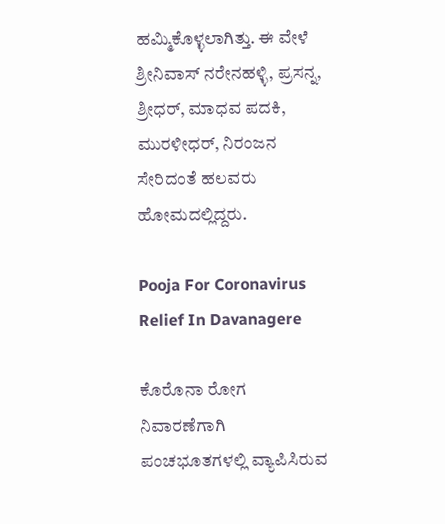ಹಮ್ಮಿಕೊಳ್ಳಲಾಗಿತ್ತು. ಈ ವೇಳೆ ಶ್ರೀನಿವಾಸ್ ನರೇನಹಳ್ಳಿ, ಪ್ರಸನ್ನ, ಶ್ರೀಧರ್, ಮಾಧವ ಪದಕಿ, ಮುರಳೀಧರ್, ನಿರಂಜನ ಸೇರಿದಂತೆ ಹಲವರು ಹೋಮದಲ್ಲಿದ್ದರು.

Pooja For Coronavirus Relief In Davanagere

ಕೊರೊನಾ ರೋಗ ನಿವಾರಣೆಗಾಗಿ ಪಂಚಭೂತಗಳಲ್ಲಿ ವ್ಯಾಪಿಸಿರುವ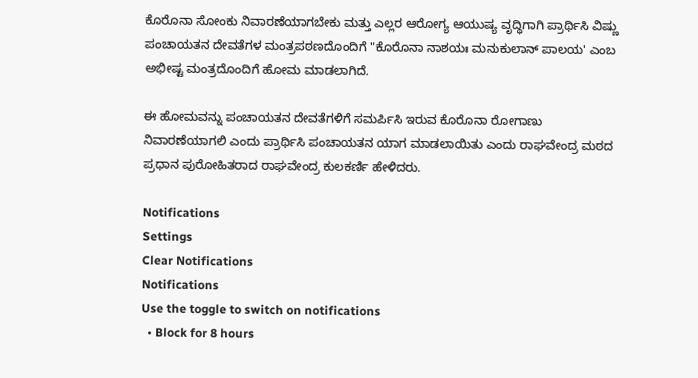ಕೊರೊನಾ ಸೋಂಕು ನಿವಾರಣೆಯಾಗಬೇಕು ಮತ್ತು ಎಲ್ಲರ ಆರೋಗ್ಯ ಆಯುಷ್ಯ ವೃದ್ಧಿಗಾಗಿ ಪ್ರಾರ್ಥಿಸಿ ವಿಷ್ಣು ಪಂಚಾಯತನ ದೇವತೆಗಳ ಮಂತ್ರಪಠಣದೊಂದಿಗೆ "ಕೊರೊನಾ ನಾಶಯಃ ಮನುಕುಲಾನ್ ಪಾಲಯ' ಎಂಬ ಅಭೀಷ್ಟ ಮಂತ್ರದೊಂದಿಗೆ ಹೋಮ ಮಾಡಲಾಗಿದೆ.

ಈ ಹೋಮವನ್ನು ಪಂಚಾಯತನ ದೇವತೆಗಳಿಗೆ ಸಮರ್ಪಿಸಿ ಇರುವ ಕೊರೊನಾ ರೋಗಾಣು ನಿವಾರಣೆಯಾಗಲಿ ಎಂದು ಪ್ರಾರ್ಥಿಸಿ ಪಂಚಾಯತನ ಯಾಗ ಮಾಡಲಾಯಿತು ಎಂದು ರಾಘವೇಂದ್ರ ಮಠದ ಪ್ರಧಾನ ಪುರೋಹಿತರಾದ ರಾಘವೇಂದ್ರ ಕುಲಕರ್ಣಿ ಹೇಳಿದರು.

Notifications
Settings
Clear Notifications
Notifications
Use the toggle to switch on notifications
  • Block for 8 hours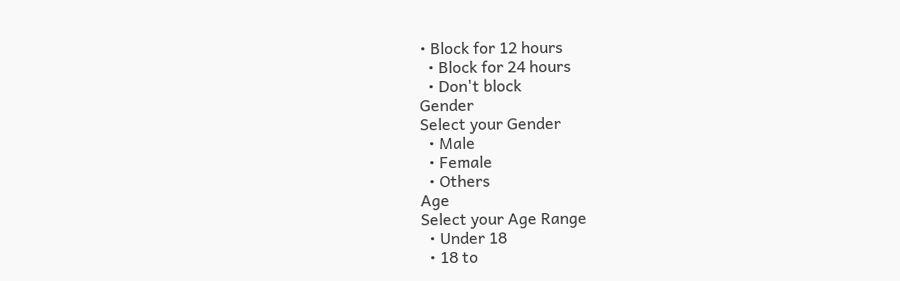• Block for 12 hours
  • Block for 24 hours
  • Don't block
Gender
Select your Gender
  • Male
  • Female
  • Others
Age
Select your Age Range
  • Under 18
  • 18 to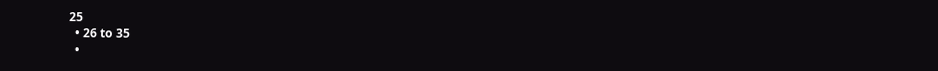25
  • 26 to 35
  •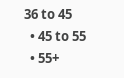36 to 45
  • 45 to 55
  • 55+